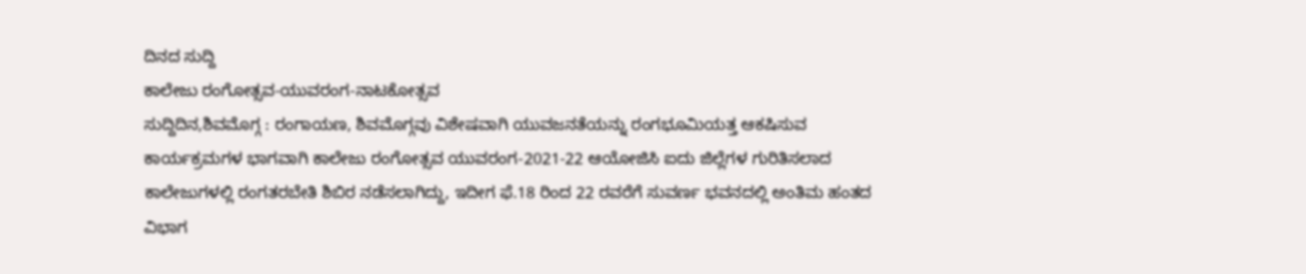ದಿನದ ಸುದ್ದಿ
ಕಾಲೇಜು ರಂಗೋತ್ಸವ-ಯುವರಂಗ-ನಾಟಕೋತ್ಸವ
ಸುದ್ದಿದಿನ,ಶಿವಮೊಗ್ಗ : ರಂಗಾಯಣ, ಶಿವಮೊಗ್ಗವು ವಿಶೇಷವಾಗಿ ಯುವಜನತೆಯನ್ನು ರಂಗಭೂಮಿಯತ್ತ ಆಕಷಿಸುವ ಕಾರ್ಯಕ್ರಮಗಳ ಭಾಗವಾಗಿ ಕಾಲೇಜು ರಂಗೋತ್ಸವ ಯುವರಂಗ-2021-22 ಆಯೋಜಿಸಿ ಐದು ಜಿಲ್ಲೆಗಳ ಗುರಿತಿಸಲಾದ ಕಾಲೇಜುಗಳಲ್ಲಿ ರಂಗತರಬೇತಿ ಶಿಬಿರ ನಡೆಸಲಾಗಿದ್ದು, ಇದೀಗ ಫೆ.18 ರಿಂದ 22 ರವರೆಗೆ ಸುವರ್ಣ ಭವನದಲ್ಲಿ ಅಂತಿಮ ಹಂತದ ವಿಭಾಗ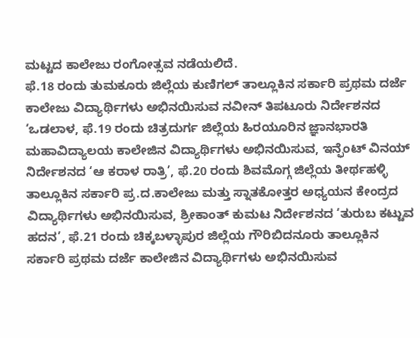ಮಟ್ಟದ ಕಾಲೇಜು ರಂಗೋತ್ಸವ ನಡೆಯಲಿದೆ.
ಫೆ.18 ರಂದು ತುಮಕೂರು ಜಿಲ್ಲೆಯ ಕುಣಿಗಲ್ ತಾಲ್ಲೂಕಿನ ಸರ್ಕಾರಿ ಪ್ರಥಮ ದರ್ಜೆ ಕಾಲೇಜು ವಿದ್ಯಾರ್ಥಿಗಳು ಅಭಿನಯಿಸುವ ನವೀನ್ ತಿಪಟೂರು ನಿರ್ದೇಶನದ ‘ಒಡಲಾಳ, ಫೆ.19 ರಂದು ಚಿತ್ರದುರ್ಗ ಜಿಲ್ಲೆಯ ಹಿರಯೂರಿನ ಜ್ಞಾನಭಾರತಿ ಮಹಾವಿದ್ಯಾಲಯ ಕಾಲೇಜಿನ ವಿದ್ಯಾರ್ಥಿಗಳು ಅಭಿನಯಿಸುವ, ಇನ್ಫೆಂಟ್ ವಿನಯ್ ನಿರ್ದೇಶನದ ‘ಆ ಕರಾಳ ರಾತ್ರಿ’, ಫೆ.20 ರಂದು ಶಿವಮೊಗ್ಗ ಜಿಲ್ಲೆಯ ತೀರ್ಥಹಳ್ಳಿ ತಾಲ್ಲೂಕಿನ ಸರ್ಕಾರಿ ಪ್ರ.ದ.ಕಾಲೇಜು ಮತ್ತು ಸ್ನಾತಕೋತ್ತರ ಅಧ್ಯಯನ ಕೇಂದ್ರದ ವಿದ್ಯಾರ್ಥಿಗಳು ಅಭಿನಯಿಸುವ, ಶ್ರೀಕಾಂತ್ ಕುಮಟ ನಿರ್ದೇಶನದ ‘ತುರುಬ ಕಟ್ಟುವ ಹದನ’, ಫೆ.21 ರಂದು ಚಿಕ್ಕಬಳ್ಳಾಪುರ ಜಿಲ್ಲೆಯ ಗೌರಿಬಿದನೂರು ತಾಲ್ಲೂಕಿನ ಸರ್ಕಾರಿ ಪ್ರಥಮ ದರ್ಜೆ ಕಾಲೇಜಿನ ವಿದ್ಯಾರ್ಥಿಗಳು ಅಭಿನಯಿಸುವ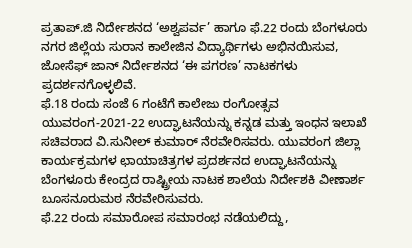ಪ್ರತಾಪ್.ಜಿ ನಿರ್ದೇಶನದ ‘ಅಶ್ವಪರ್ವ’ ಹಾಗೂ ಫೆ.22 ರಂದು ಬೆಂಗಳೂರು ನಗರ ಜಿಲ್ಲೆಯ ಸುರಾನ ಕಾಲೇಜಿನ ವಿದ್ಯಾರ್ಥಿಗಳು ಅಭಿನಯಿಸುವ, ಜೋಸೆಫ್ ಜಾನ್ ನಿರ್ದೇಶನದ ‘ಈ ಪಗರಣ’ ನಾಟಕಗಳು ಪ್ರದರ್ಶನಗೊಳ್ಳಲಿವೆ.
ಫೆ.18 ರಂದು ಸಂಜೆ 6 ಗಂಟೆಗೆ ಕಾಲೇಜು ರಂಗೋತ್ಸವ ಯುವರಂಗ-2021-22 ಉದ್ಘಾಟನೆಯನ್ನು ಕನ್ನಡ ಮತ್ತು ಇಂಧನ ಇಲಾಖೆ ಸಚಿವರಾದ ವಿ.ಸುನೀಲ್ ಕುಮಾರ್ ನೆರವೇರಿಸವರು. ಯುವರಂಗ ಜಿಲ್ಲಾ ಕಾರ್ಯಕ್ರಮಗಳ ಛಾಯಾಚಿತ್ರಗಳ ಪ್ರದರ್ಶನದ ಉದ್ಘಾಟನೆಯನ್ನು ಬೆಂಗಳೂರು ಕೇಂದ್ರದ ರಾಷ್ಟ್ರೀಯ ನಾಟಕ ಶಾಲೆಯ ನಿರ್ದೇಶಕಿ ವೀಣಾರ್ಶ ಬೂಸನೂರುಮಠ ನೆರವೇರಿಸುವರು.
ಫೆ.22 ರಂದು ಸಮಾರೋಪ ಸಮಾರಂಭ ನಡೆಯಲಿದ್ದು,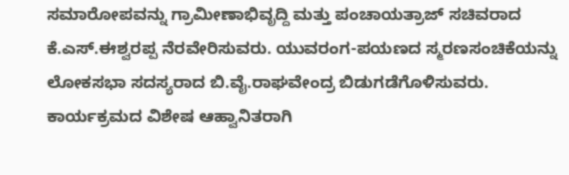ಸಮಾರೋಪವನ್ನು ಗ್ರಾಮೀಣಾಭಿವೃದ್ದಿ ಮತ್ತು ಪಂಚಾಯತ್ರಾಜ್ ಸಚಿವರಾದ ಕೆ.ಎಸ್.ಈಶ್ವರಪ್ಪ ನೆರವೇರಿಸುವರು. ಯುವರಂಗ-ಪಯಣದ ಸ್ಮರಣಸಂಚಿಕೆಯನ್ನು ಲೋಕಸಭಾ ಸದಸ್ಯರಾದ ಬಿ.ವೈ.ರಾಘವೇಂದ್ರ ಬಿಡುಗಡೆಗೊಳಿಸುವರು.
ಕಾರ್ಯಕ್ರಮದ ವಿಶೇಷ ಆಹ್ವಾನಿತರಾಗಿ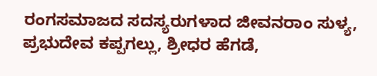ರಂಗಸಮಾಜದ ಸದಸ್ಯರುಗಳಾದ ಜೀವನರಾಂ ಸುಳ್ಯ, ಪ್ರಭುದೇವ ಕಪ್ಪಗಲ್ಲು, ಶ್ರೀಧರ ಹೆಗಡೆ,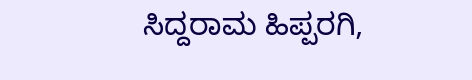ಸಿದ್ದರಾಮ ಹಿಪ್ಪರಗಿ,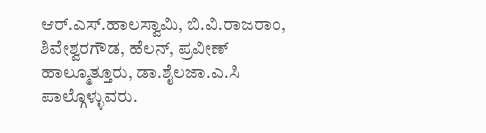ಆರ್.ಎಸ್.ಹಾಲಸ್ವಾಮಿ, ಬಿ.ವಿ.ರಾಜರಾಂ, ಶಿವೇಶ್ವರಗೌಡ, ಹೆಲನ್, ಪ್ರವೀಣ್ ಹಾಲ್ಮೂತ್ತೂರು, ಡಾ.ಶೈಲಜಾ.ಎ.ಸಿ ಪಾಲ್ಗೊಳ್ಳುವರು.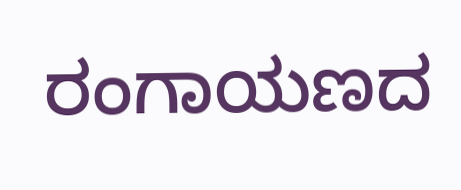ರಂಗಾಯಣದ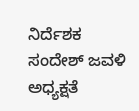ನಿರ್ದೆಶಕ ಸಂದೇಶ್ ಜವಳಿ ಅಧ್ಯಕ್ಷತೆ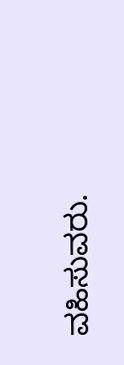ವಹಿಸುವರು.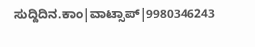ಸುದ್ದಿದಿನ.ಕಾಂ|ವಾಟ್ಸಾಪ್|9980346243